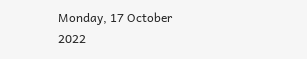Monday, 17 October 2022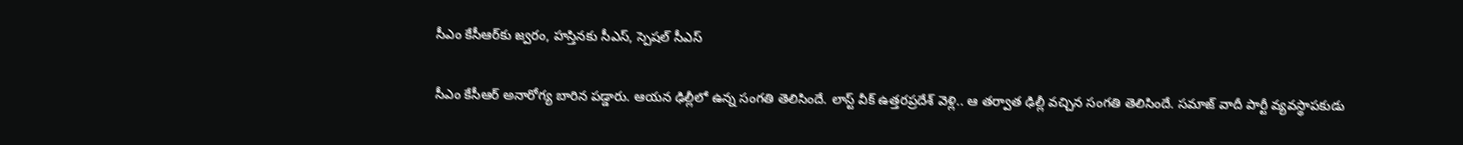సీఎం కేసీఆర్‌కు జ్వరం, హస్తినకు సీఎస్, స్పెషల్ సీఎస్

సీఎం కేసీఆర్ అనారోగ్య బారిన పడ్డారు. ఆయన ఢిల్లీలో ఉన్న సంగతి తెలిసిందే. లాస్ట్ వీక్ ఉత్తరప్రదేశ్ వెళ్లి.. ఆ తర్వాత ఢిల్లీ వచ్చిన సంగతి తెలిసిందే. సమాజ్ వాదీ పార్టీ వ్యవస్థాపకుడు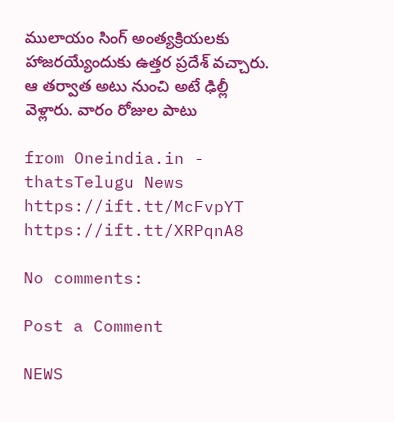ములాయం సింగ్ అంత్యక్రియలకు హాజరయ్యేందుకు ఉత్తర ప్రదేశ్ వచ్చారు. ఆ తర్వాత అటు నుంచి అటే ఢిల్లీ వెళ్లారు. వారం రోజుల పాటు

from Oneindia.in - thatsTelugu News https://ift.tt/McFvpYT
https://ift.tt/XRPqnA8

No comments:

Post a Comment

NEWS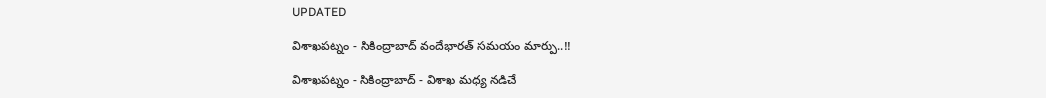UPDATED

విశాఖపట్నం - సికింద్రాబాద్ వందేభారత్ సమయం మార్పు..!!

విశాఖపట్నం - సికింద్రాబాద్ - విశాఖ మధ్య నడిచే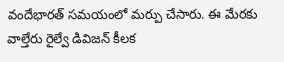వందేభారత్ సమయంలో మర్పు చేసారు. ఈ మేరకు వాల్తేరు రైల్వే డివిజన్ కీలక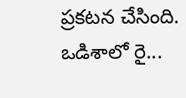ప్రకటన చేసింది. ఒడిశాలో రై...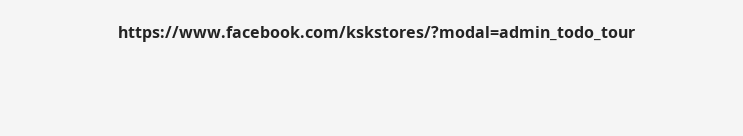https://www.facebook.com/kskstores/?modal=admin_todo_tour